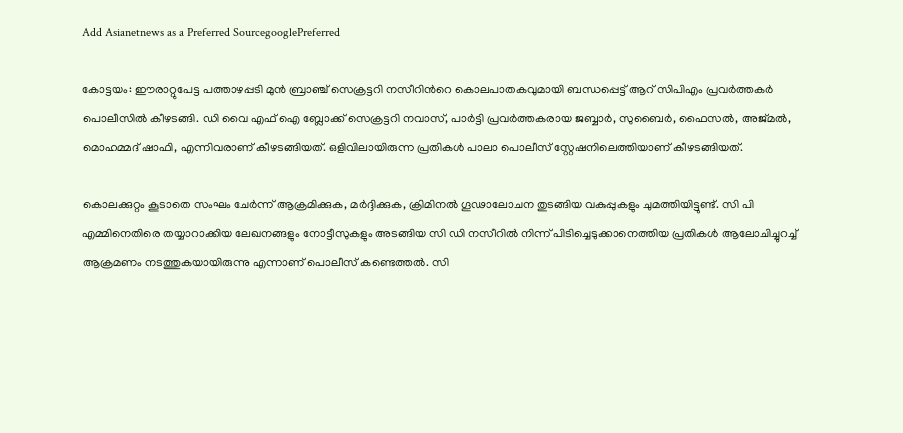Add Asianetnews as a Preferred SourcegooglePreferred

കോട്ടയം: ഈരാറ്റുപേട്ട പത്താഴപ്പടി മുൻ ബ്രാഞ്ച് സെക്രട്ടറി നസീറിന്‍റെ കൊലപാതകവുമായി ബന്ധപ്പെട്ട് ആറ് സിപിഎം പ്രവര്‍ത്തകര്‍ പൊലീസില്‍ കീഴടങ്ങി. ഡി വൈ എഫ് ഐ ബ്ലോക്ക് സെക്രട്ടറി നവാസ്, പാർട്ടി പ്രവർത്തകരായ ജബ്ബാർ, സുബൈർ, ഫൈസൽ, അജ്മൽ, മൊഹമ്മദ് ഷാഫി, എന്നിവരാണ് കീഴടങ്ങിയത്. ഒളിവിലായിരുന്ന പ്രതികൾ പാലാ പൊലീസ് സ്റ്റേഷനിലെത്തിയാണ് കീഴടങ്ങിയത്.

കൊലക്കുറ്റം കൂടാതെ സംഘം ചേർന്ന് ആക്രമിക്കുക, മർദ്ദിക്കുക, ക്രിമിനൽ ഗൂഢാലോചന തുടങ്ങിയ വകുപ്പുകളും ചുമത്തിയിട്ടുണ്ട്. സി പി എമ്മിനെതിരെ തയ്യാറാക്കിയ ലേഖനങ്ങളും നോട്ടീസുകളും അടങ്ങിയ സി ഡി നസീറിൽ നിന്ന് പിടിച്ചെടുക്കാനെത്തിയ പ്രതികൾ ആലോചിച്ചുറച്ച് ആക്രമണം നടത്തുകയായിരുന്നു എന്നാണ് പൊലീസ് കണ്ടെത്തൽ. സി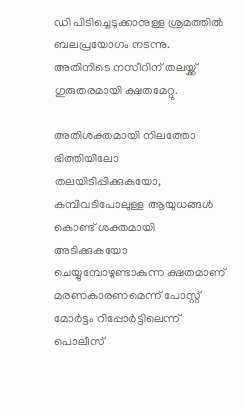ഡി പിടിച്ചെടുക്കാനുള്ള ശ്രമത്തിൽ ബലപ്രയോഗം നടന്നു. അതിനിടെ നസീറിന് തലയ്ക്ക് ഗുരുതരമായി ക്ഷതമേറ്റു.

അതിശക്തമായി നിലത്തോ ഭിത്തിയിലോ തലയിടിപ്പിക്കുകയോ, കമ്പിവടിപോലുള്ള ആയുധങ്ങൾ കൊണ്ട് ശക്തമായി അടിക്കുകയോ ചെയ്യുമ്പോഴുണ്ടാകുന്ന ക്ഷതമാണ് മരണകാരണമെന്ന് പോസ്റ്റ് മോർട്ടം റിപ്പോർട്ടിലെന്ന് പൊലീസ്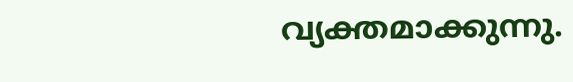വ്യക്തമാക്കുന്നു.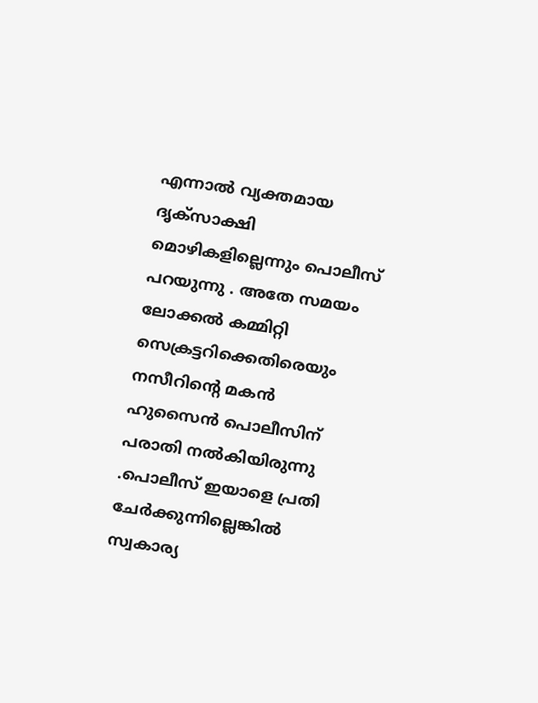എന്നാൽ വ്യക്തമായ ദൃക്സാക്ഷി മൊഴികളില്ലെന്നും പൊലീസ് പറയുന്നു . അതേ സമയം ലോക്കല്‍ കമ്മിറ്റി സെക്രട്ടറിക്കെതിരെയും നസീറിന്‍റെ മകൻ ഹുസൈൻ പൊലീസിന് പരാതി നല്‍കിയിരുന്നു .പൊലീസ് ഇയാളെ പ്രതി ചേര്‍ക്കുന്നില്ലെങ്കിൽ സ്വകാര്യ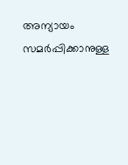അന്യായം സമര്‍പ്പിക്കാനുള്ള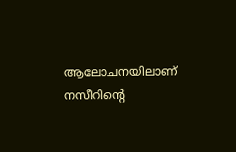ആലോചനയിലാണ് നസീറിന്‍റെ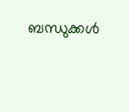ബന്ധുക്കള്‍